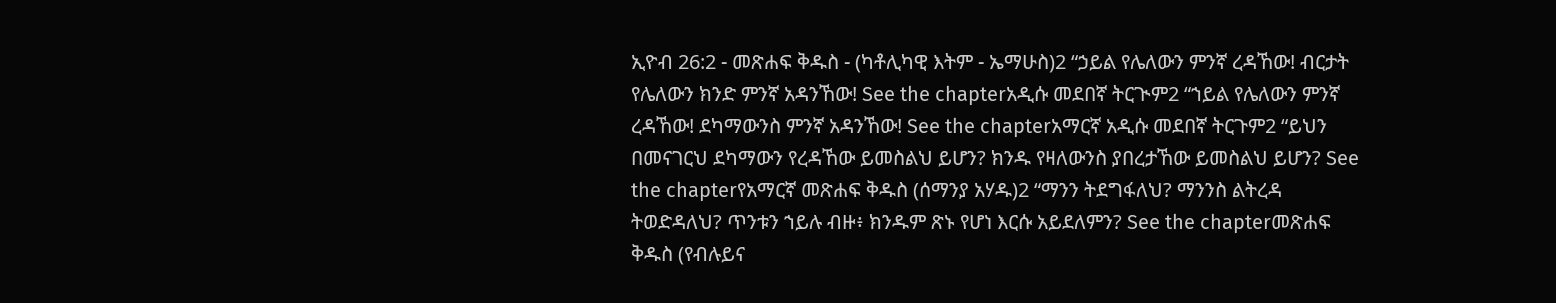ኢዮብ 26:2 - መጽሐፍ ቅዱስ - (ካቶሊካዊ እትም - ኤማሁስ)2 “ኃይል የሌለውን ምንኛ ረዳኸው! ብርታት የሌለውን ክንድ ምንኛ አዳንኸው! See the chapterአዲሱ መደበኛ ትርጒም2 “ኀይል የሌለውን ምንኛ ረዳኸው! ደካማውንስ ምንኛ አዳንኸው! See the chapterአማርኛ አዲሱ መደበኛ ትርጉም2 “ይህን በመናገርህ ደካማውን የረዳኸው ይመስልህ ይሆን? ክንዱ የዛለውንስ ያበረታኸው ይመስልህ ይሆን? See the chapterየአማርኛ መጽሐፍ ቅዱስ (ሰማንያ አሃዱ)2 “ማንን ትደግፋለህ? ማንንስ ልትረዳ ትወድዳለህ? ጥንቱን ኀይሉ ብዙ፥ ክንዱም ጽኑ የሆነ እርሱ አይደለምን? See the chapterመጽሐፍ ቅዱስ (የብሉይና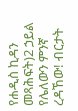የሐዲስ ኪዳን መጻሕፍት)2 ኃይል የሌለውን ምንኛ ረዳኸው! ብርታት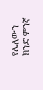የሌለውን ክንድ ምንኛ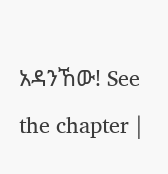አዳንኸው! See the chapter |